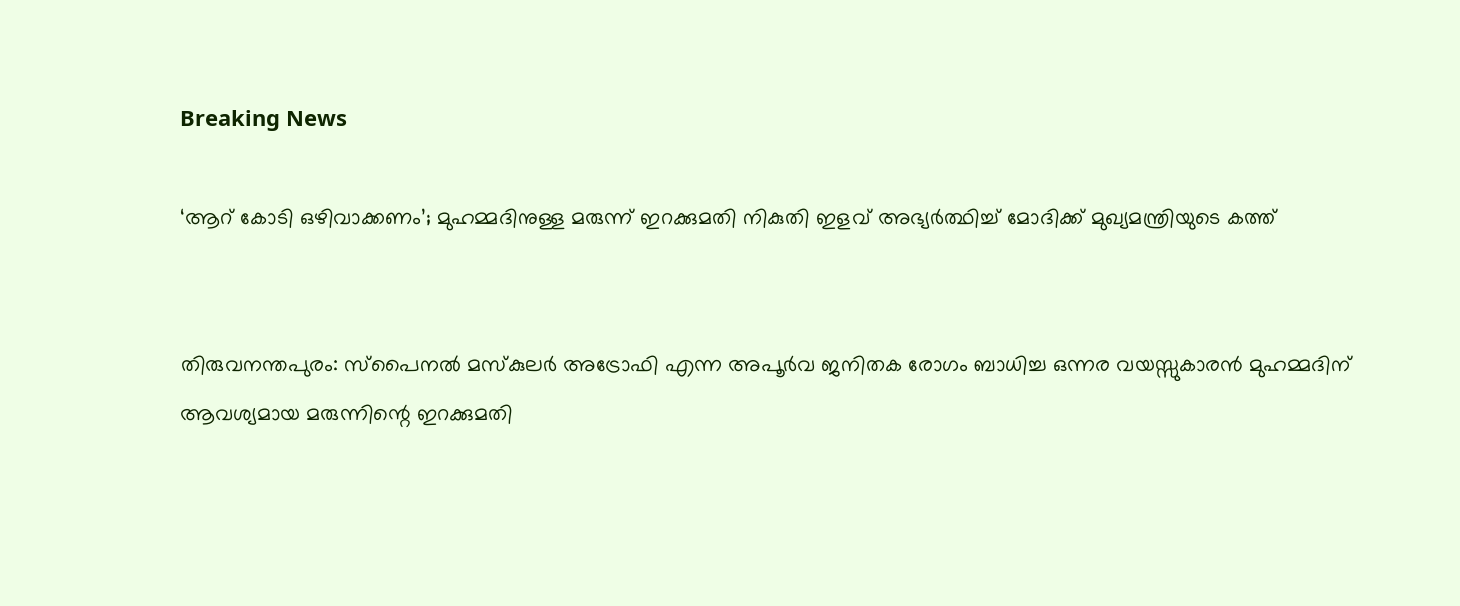Breaking News

‘ആറ് കോടി ഒഴിവാക്കണം’; മുഹമ്മദിനുള്ള മരുന്ന് ഇറക്കുമതി നികുതി ഇളവ് അഭ്യര്‍ത്ഥിച്ച് മോദിക്ക് മുഖ്യമന്ത്രിയുടെ കത്ത്


തിരുവനന്തപുരം: സ്‌പൈനല്‍ മസ്‌കുലര്‍ അട്രോഫി എന്ന അപൂര്‍വ ജനിതക രോഗം ബാധിച്ച ഒന്നര വയസ്സുകാരന്‍ മുഹമ്മദിന് ആവശ്യമായ മരുന്നിന്റെ ഇറക്കുമതി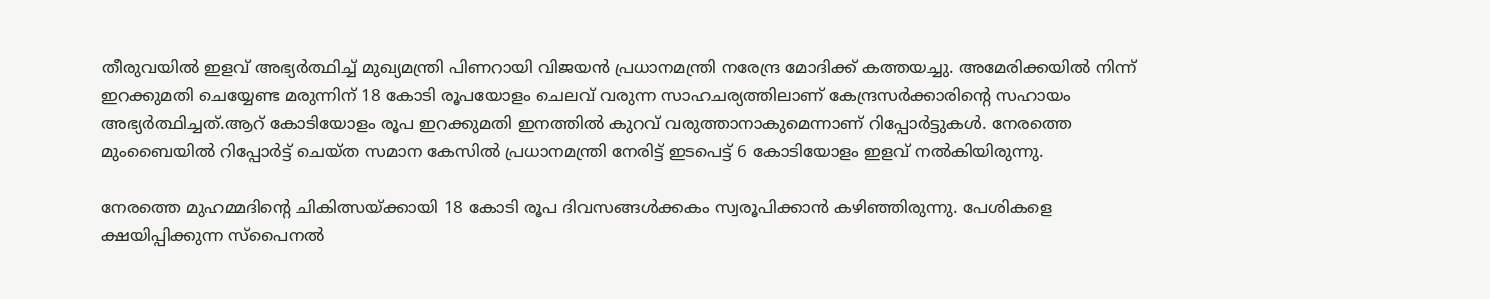തീരുവയില്‍ ഇളവ് അഭ്യര്‍ത്ഥിച്ച് മുഖ്യമന്ത്രി പിണറായി വിജയന്‍ പ്രധാനമന്ത്രി നരേന്ദ്ര മോദിക്ക് കത്തയച്ചു. അമേരിക്കയില്‍ നിന്ന് ഇറക്കുമതി ചെയ്യേണ്ട മരുന്നിന് 18 കോടി രൂപയോളം ചെലവ് വരുന്ന സാഹചര്യത്തിലാണ് കേന്ദ്രസര്‍ക്കാരിന്റെ സഹായം അഭ്യര്‍ത്ഥിച്ചത്.ആറ് കോടിയോളം രൂപ ഇറക്കുമതി ഇനത്തില്‍ കുറവ് വരുത്താനാകുമെന്നാണ് റിപ്പോര്‍ട്ടുകള്‍. നേരത്തെ മുംബൈയില്‍ റിപ്പോര്‍ട്ട് ചെയ്ത സമാന കേസില്‍ പ്രധാനമന്ത്രി നേരിട്ട് ഇടപെട്ട് 6 കോടിയോളം ഇളവ് നല്‍കിയിരുന്നു.

നേരത്തെ മുഹമ്മദിന്റെ ചികിത്സയ്ക്കായി 18 കോടി രൂപ ദിവസങ്ങള്‍ക്കകം സ്വരൂപിക്കാന്‍ കഴിഞ്ഞിരുന്നു. പേശികളെ ക്ഷയിപ്പിക്കുന്ന സ്‌പൈനല്‍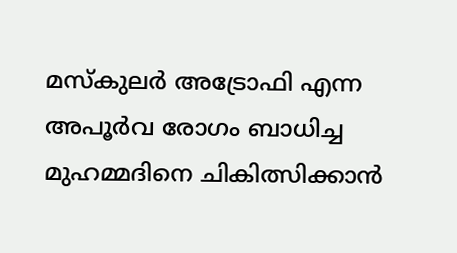മസ്‌കുലര്‍ അട്രോഫി എന്ന അപൂര്‍വ രോഗം ബാധിച്ച മുഹമ്മദിനെ ചികിത്സിക്കാന്‍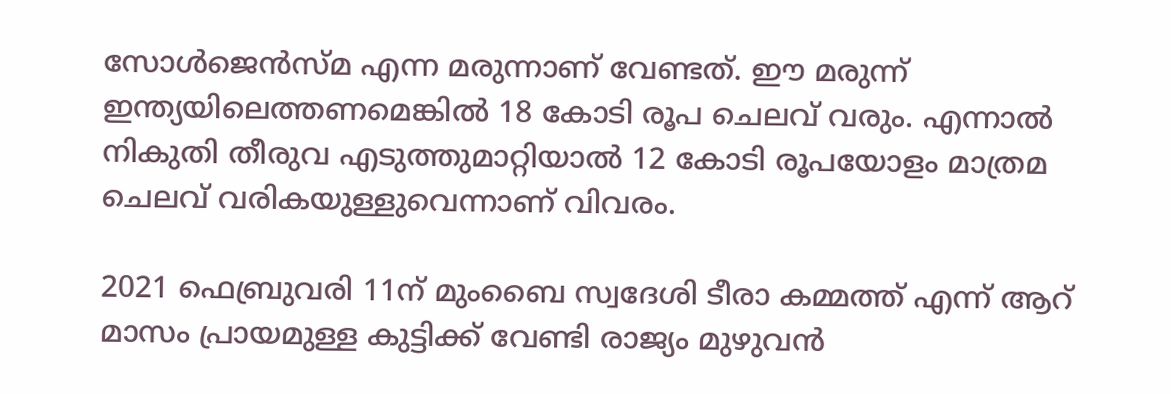സോള്‍ജെന്‍സ്മ എന്ന മരുന്നാണ് വേണ്ടത്. ഈ മരുന്ന് ഇന്ത്യയിലെത്തണമെങ്കില്‍ 18 കോടി രൂപ ചെലവ് വരും. എന്നാൽ നികുതി തീരുവ എടുത്തുമാറ്റിയാൽ 12 കോടി രൂപയോളം മാത്രമ ചെലവ് വരികയുള്ളുവെന്നാണ് വിവരം.

2021 ഫെബ്രുവരി 11ന് മുംബൈ സ്വദേശി ടീരാ കമ്മത്ത് എന്ന് ആറ് മാസം പ്രായമുള്ള കുട്ടിക്ക് വേണ്ടി രാജ്യം മുഴുവന്‍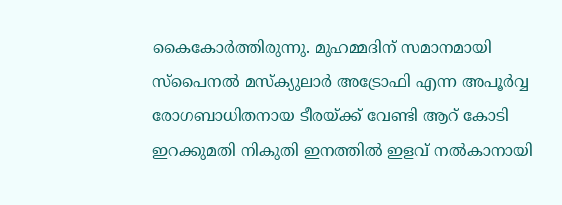കൈകോര്‍ത്തിരുന്നു. മുഹമ്മദിന് സമാനമായി സ്‌പൈനല്‍ മസ്‌ക്യുലാര്‍ അട്രോഫി എന്ന അപൂര്‍വ്വ രോഗബാധിതനായ ടീരയ്ക്ക് വേണ്ടി ആറ് കോടി ഇറക്കുമതി നികുതി ഇനത്തില്‍ ഇളവ് നല്‍കാനായി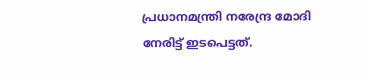പ്രധാനമന്ത്രി നരേന്ദ്ര മോദി നേരിട്ട് ഇടപെട്ടത്.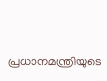പ്രധാനമന്ത്രിയുടെ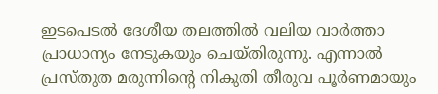ഇടപെടല്‍ ദേശീയ തലത്തില്‍ വലിയ വാര്‍ത്താ പ്രാധാന്യം നേടുകയും ചെയ്തിരുന്നു. എന്നാൽ പ്രസ്തുത മരുന്നിന്റെ നികുതി തീരുവ പൂർണമായും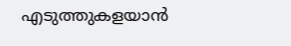എടുത്തുകളയാൻ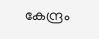കേന്ദ്രം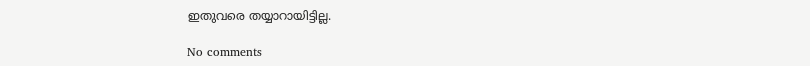ഇതുവരെ തയ്യാറായിട്ടില്ല.

No comments